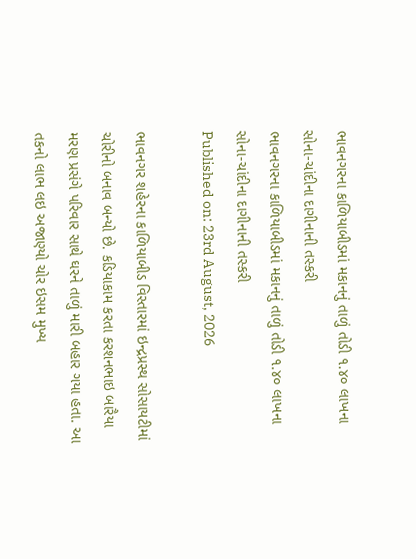ભાવનગરના કાળિયાબીડમાં મકાનનું તાળું તોડી ૧.૪૦ લાખના સોના-ચાંદીના દાગીનાની તસ્કરી
ભાવનગરના કાળિયાબીડમાં મકાનનું તાળું તોડી ૧.૪૦ લાખના સોના-ચાંદીના દાગીનાની તસ્કરી
Published on: 23rd August, 2026

ભાવનગર શહેરના કાળિયાબીડ વિસ્તારમાં ઇન્દ્રપ્રસ્થ સોસાયટીમાં ચોરીનો બનાવ બન્યો છે. કડિયાકામ કરતા કરશનભાઇ બારૈયા મરણ પ્રસંગે પરિવાર સાથે ઘરને તાળું મારી બહાર ગયા હતા. આ તકનો લાભ લઇ અજાણ્યો ચોર ઇસમ મુખ્ય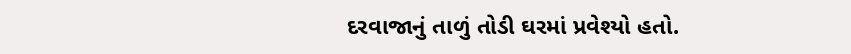દરવાજાનું તાળું તોડી ઘરમાં પ્રવેશ્યો હતો.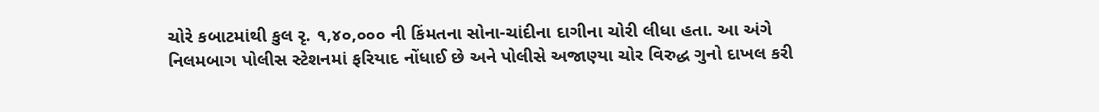ચોરે કબાટમાંથી કુલ રૃ. ૧,૪૦,૦૦૦ ની કિંમતના સોના-ચાંદીના દાગીના ચોરી લીધા હતા. આ અંગે નિલમબાગ પોલીસ સ્ટેશનમાં ફરિયાદ નોંધાઈ છે અને પોલીસે અજાણ્યા ચોર વિરુદ્ધ ગુનો દાખલ કરી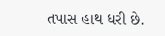તપાસ હાથ ધરી છે.